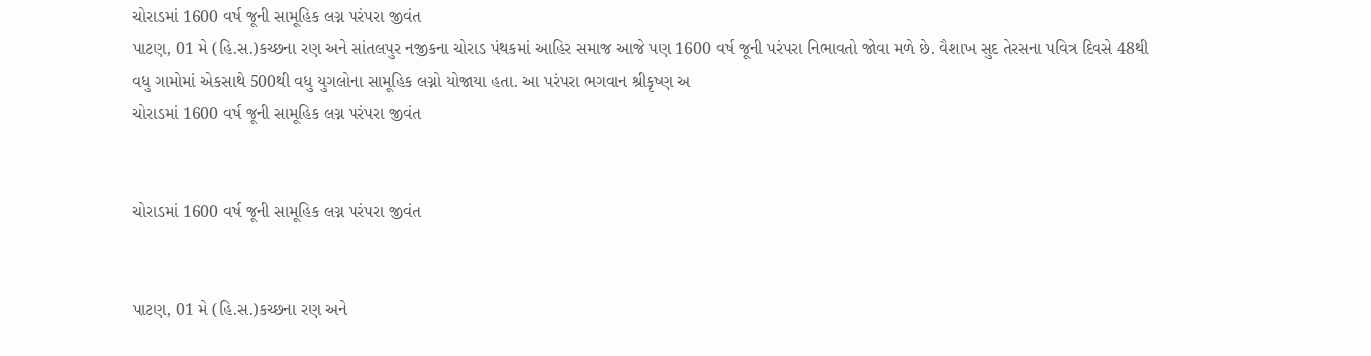ચોરાડમાં 1600 વર્ષ જૂની સામૂહિક લગ્ન પરંપરા જીવંત
પાટણ, 01 મે (હિ.સ.)કચ્છના રણ અને સાંતલપુર નજીકના ચોરાડ પંથકમાં આહિર સમાજ આજે પણ 1600 વર્ષ જૂની પરંપરા નિભાવતો જોવા મળે છે. વૈશાખ સુદ તેરસના પવિત્ર દિવસે 48થી વધુ ગામોમાં એકસાથે 500થી વધુ યુગલોના સામૂહિક લગ્નો યોજાયા હતા. આ પરંપરા ભગવાન શ્રીકૃષ્ણ અ
ચોરાડમાં 1600 વર્ષ જૂની સામૂહિક લગ્ન પરંપરા જીવંત


ચોરાડમાં 1600 વર્ષ જૂની સામૂહિક લગ્ન પરંપરા જીવંત


પાટણ, 01 મે (હિ.સ.)કચ્છના રણ અને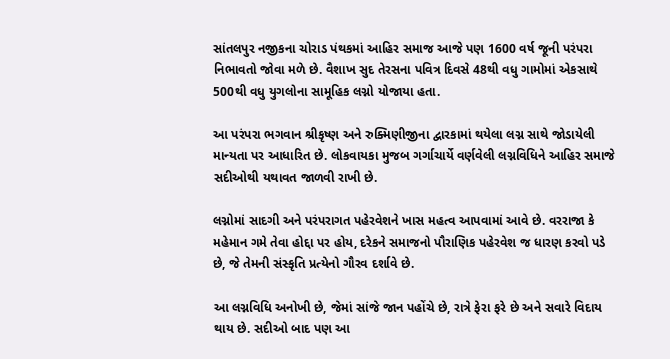સાંતલપુર નજીકના ચોરાડ પંથકમાં આહિર સમાજ આજે પણ 1600 વર્ષ જૂની પરંપરા નિભાવતો જોવા મળે છે. વૈશાખ સુદ તેરસના પવિત્ર દિવસે 48થી વધુ ગામોમાં એકસાથે 500થી વધુ યુગલોના સામૂહિક લગ્નો યોજાયા હતા.

આ પરંપરા ભગવાન શ્રીકૃષ્ણ અને રુક્મિણીજીના દ્વારકામાં થયેલા લગ્ન સાથે જોડાયેલી માન્યતા પર આધારિત છે. લોકવાયકા મુજબ ગર્ગાચાર્યે વર્ણવેલી લગ્નવિધિને આહિર સમાજે સદીઓથી યથાવત જાળવી રાખી છે.

લગ્નોમાં સાદગી અને પરંપરાગત પહેરવેશને ખાસ મહત્વ આપવામાં આવે છે. વરરાજા કે મહેમાન ગમે તેવા હોદ્દા પર હોય, દરેકને સમાજનો પૌરાણિક પહેરવેશ જ ધારણ કરવો પડે છે, જે તેમની સંસ્કૃતિ પ્રત્યેનો ગૌરવ દર્શાવે છે.

આ લગ્નવિધિ અનોખી છે, જેમાં સાંજે જાન પહોંચે છે, રાત્રે ફેરા ફરે છે અને સવારે વિદાય થાય છે. સદીઓ બાદ પણ આ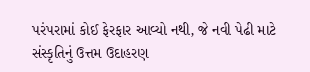પરંપરામાં કોઈ ફેરફાર આવ્યો નથી, જે નવી પેઢી માટે સંસ્કૃતિનું ઉત્તમ ઉદાહરણ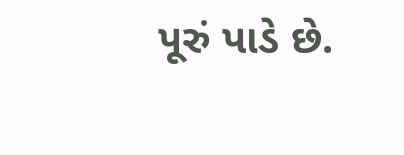પૂરું પાડે છે.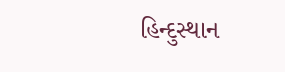હિન્દુસ્થાન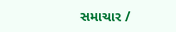સમાચાર /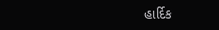હાર્દિક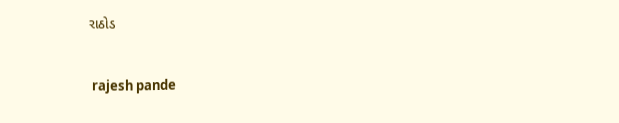રાઠોડ


 rajesh pande